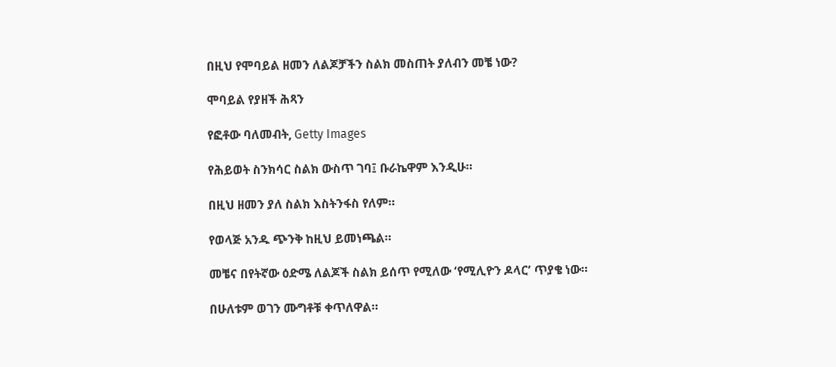በዚህ የሞባይል ዘመን ለልጆቻችን ስልክ መስጠት ያለብን መቼ ነው?

ሞባይል የያዘች ሕጻን

የፎቶው ባለመብት, Getty Images

የሕይወት ስንክሳር ስልክ ውስጥ ገባ፤ ቡራኬዋም እንዲሁ።

በዚህ ዘመን ያለ ስልክ እስትንፋስ የለም።

የወላጅ አንዱ ጭንቅ ከዚህ ይመነጫል።

መቼና በየትኛው ዕድሜ ለልጆች ስልክ ይሰጥ የሚለው ‘የሚሊዮን ዶላር’ ጥያቄ ነው።

በሁለቱም ወገን ሙግቶቹ ቀጥለዋል።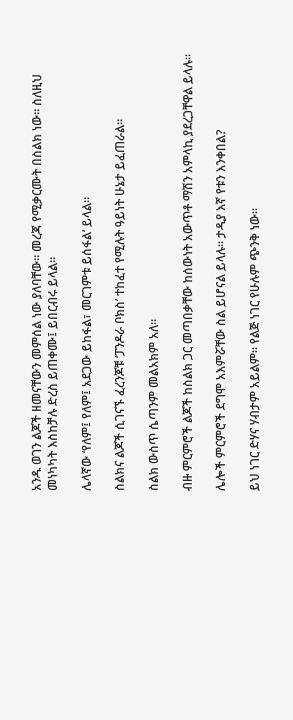አንዱ ወገን ልጆች ዘመናቸውን መምሰል ነው ያለባቸው። መረጃ የሚቃርሙት በስልክ ነው። ስለዚህ መነካካት እስከቻሉ ድረስ ይጠቀሙ፤ ይበርብሩ ይላል።

ሌላኛው ‘የለም፤ የለም፤ አደጋው ይከፋል፣ መርገምቱ ይሰፋል’ ይላል።

ስልክና ልጆች ሲገናኙ ፈረንጆቹ ‘ፓንዶራ ቦክስ’ ተከፈተ የሚሉት ዓይነት ሁኔታ ይፈጠራል።

ስልክ ውስጥ ሴጣንም መልአክም አለ።

ብዙ ምርምሮች ልጆች ከስልክ ጋር መጣበቃቸው ከሰውነት አውጥቶ ማሽን አምላኪ ያደረጋቸዋል ይላሉ።

ሌሎች ምርምሮች ደግሞ አእምሯቸው ስል ይሆናል ይላሉ። ታዲያ እኛ የቱን እንቀበል?

ይህ ነገር ድሃና ሃብታም አይልም። የልጅ ነገር የሁሉም ጭንቅ ነው።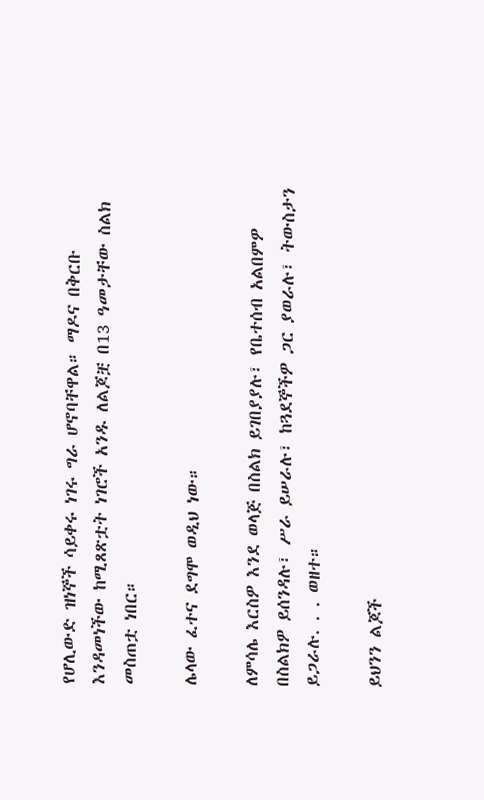የሆሊውድ ዝነኞች ሳይቀሩ ነገሩ ግራ ሆኖባቸዋል። ማዶና በቅርቡ እንዳመነችው ከሚጸጽቷት ነገሮች አንዱ ለልጆቿ በ13 ዓመታቸው ስልክ መስጠቷ ነበር።

ሌላው ፈተና ደግሞ ወዲህ ነው።

ለምሳሌ እርስዎ እንደ ወላጅ በስልክ ይገበያያሉ፣ የቤተሰብ አልበምዎ በስልክዎ ይሰንዳሉ፣ ሥራ ይሠራሉ፣ ከጓደኞችዎ ጋር ያወራሉ፣ ትውስታን ይጋራሉ. . . ወዘተ።

ይህንን ልጆች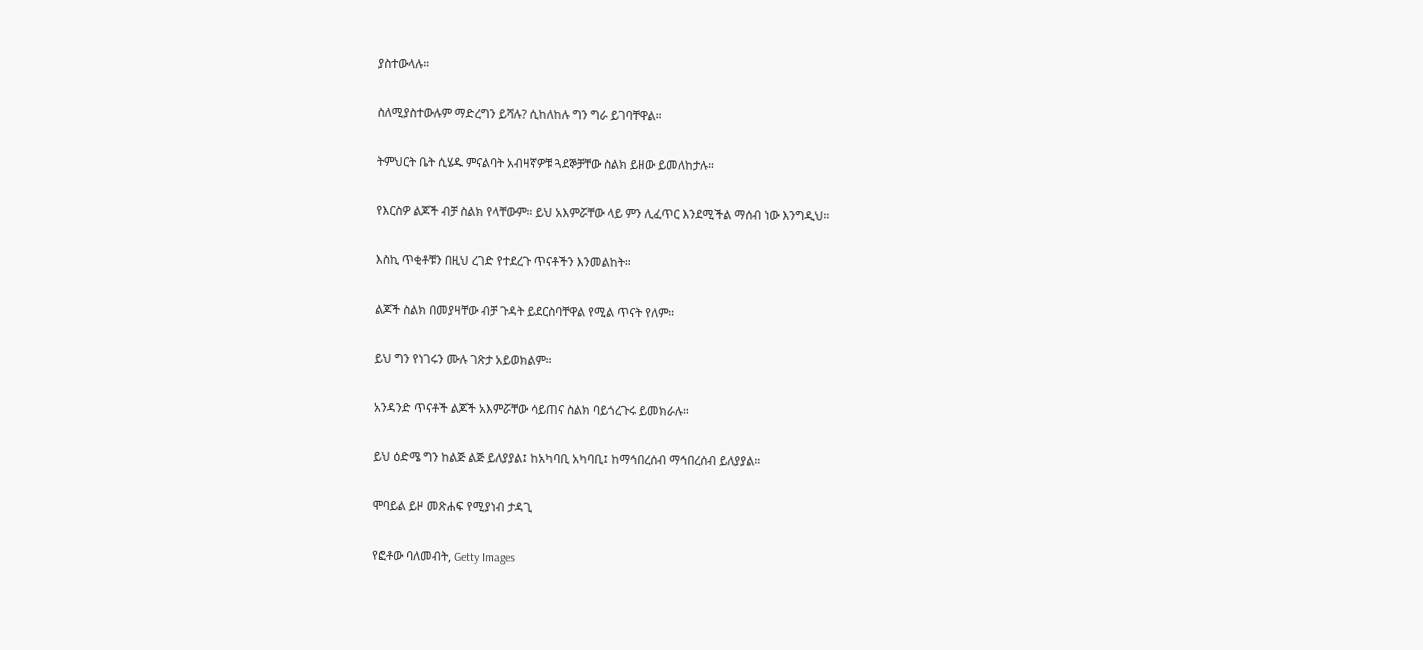ያስተውላሉ።

ስለሚያስተውሉም ማድረግን ይሻሉ? ሲከለከሉ ግን ግራ ይገባቸዋል።

ትምህርት ቤት ሲሄዱ ምናልባት አብዛኛዎቹ ጓደኞቻቸው ስልክ ይዘው ይመለከታሉ።

የእርስዎ ልጆች ብቻ ስልክ የላቸውም። ይህ አእምሯቸው ላይ ምን ሊፈጥር እንደሚችል ማሰብ ነው እንግዲህ።

እስኪ ጥቂቶቹን በዚህ ረገድ የተደረጉ ጥናቶችን እንመልከት።

ልጆች ስልክ በመያዛቸው ብቻ ጉዳት ይደርስባቸዋል የሚል ጥናት የለም።

ይህ ግን የነገሩን ሙሉ ገጽታ አይወክልም።

አንዳንድ ጥናቶች ልጆች አእምሯቸው ሳይጠና ስልክ ባይጎረጉሩ ይመክራሉ።

ይህ ዕድሜ ግን ከልጅ ልጅ ይለያያል፤ ከአካባቢ አካባቢ፤ ከማኅበረሰብ ማኅበረሰብ ይለያያል።

ሞባይል ይዞ መጽሐፍ የሚያነብ ታዳጊ

የፎቶው ባለመብት, Getty Images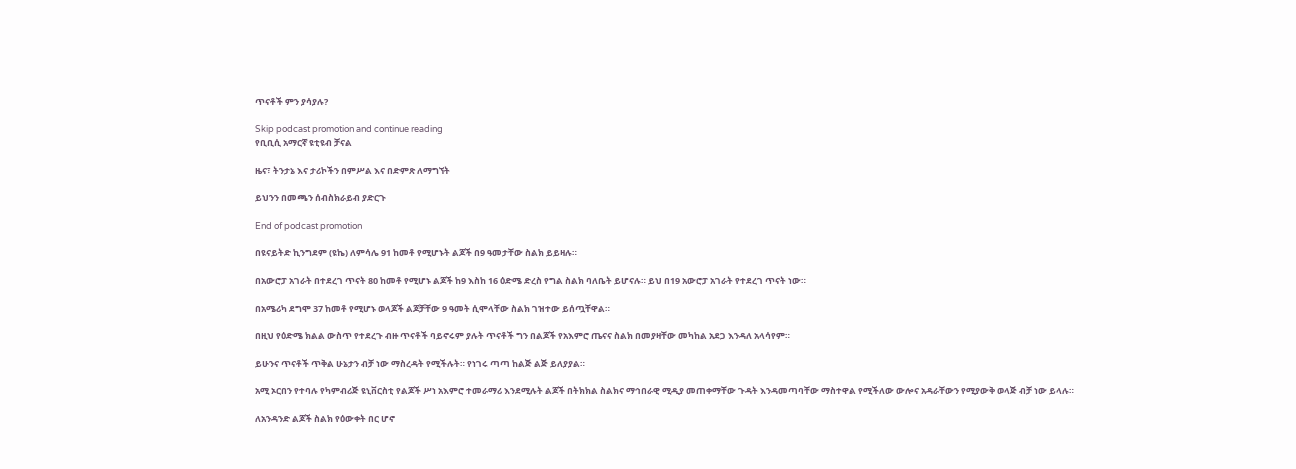ጥናቶች ምን ያሳያሉ?

Skip podcast promotion and continue reading
የቢቢሲ አማርኛ ዩቲዩብ ቻናል

ዜና፣ ትንታኔ እና ታሪኮችን በምሥል እና በድምጽ ለማግኘት

ይህንን በመጫን ሰብስክራይብ ያድርጉ

End of podcast promotion

በዩናይትድ ኪንግደም (ዩኬ) ለምሳሌ 91 ከመቶ የሚሆኑት ልጆች በ9 ዓመታቸው ስልክ ይይዛሉ።

በአውሮፓ አገራት በተደረገ ጥናት 80 ከመቶ የሚሆኑ ልጆች ከ9 እስከ 16 ዕድሜ ድረስ የግል ስልክ ባለቤት ይሆናሉ። ይህ በ19 አውሮፓ አገራት የተደረገ ጥናት ነው።

በአሜሪካ ደግሞ 37 ከመቶ የሚሆኑ ወላጆች ልጆቻቸው 9 ዓመት ሲሞላቸው ስልክ ገዝተው ይሰጧቸዋል።

በዚህ የዕድሜ ክልል ውስጥ የተደረጉ ብዙ ጥናቶች ባይኖሩም ያሉት ጥናቶች ግን በልጆች የአእምሮ ጤናና ስልክ በመያዛቸው መካከል አደጋ እንዳለ አላሳየም።

ይሁንና ጥናቶች ጥቅል ሁኔታን ብቻ ነው ማስረዳት የሚችሉት። የነገሩ ጣጣ ከልጅ ልጅ ይለያያል።

አሚ ኦርበን የተባሉ የካምብሪጅ ዩኒቨርስቲ የልጆች ሥነ አእምሮ ተመራማሪ እንደሚሉት ልጆች በትክክል ስልክና ማኅበራዊ ሚዲያ መጠቀማቸው ጉዳት እንዳመጣባቸው ማስተዋል የሚችለው ውሎና አዳራቸውን የሚያውቅ ወላጅ ብቻ ነው ይላሉ።

ለአንዳንድ ልጆች ስልክ የዕውቀት በር ሆኖ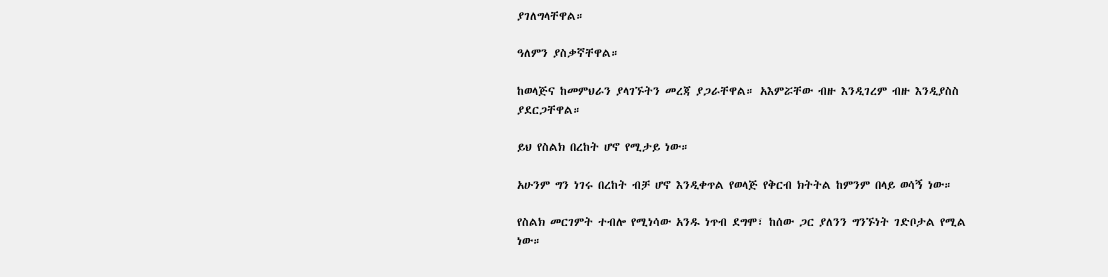ያገለግላቸዋል።

ዓለምን ያስቃኛቸዋል።

ከወላጅና ከመምህራን ያላገኙትን መረጃ ያጋራቸዋል። አእምሯቸው ብዙ እንዲገረም ብዙ እንዲያስስ ያደርጋቸዋል።

ይህ የስልክ በረከት ሆኖ የሚታይ ነው።

አሁንም ግን ነገሩ በረከት ብቻ ሆኖ እንዲቀጥል የወላጅ የቅርብ ክትትል ከምንም በላይ ወሳኝ ነው።

የስልክ መርገምት ተብሎ የሚነሳው አንዱ ነጥብ ደግሞ፣ ከሰው ጋር ያለንን ግንኙነት ገድቦታል የሚል ነው።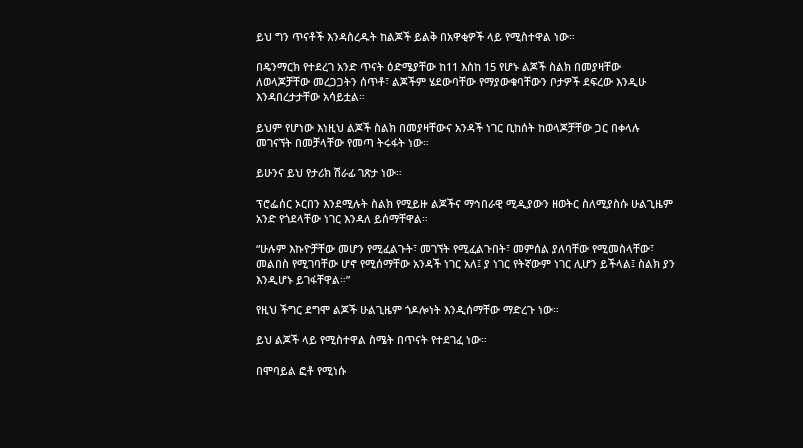ይህ ግን ጥናቶች እንዳስረዱት ከልጆች ይልቅ በአዋቂዎች ላይ የሚስተዋል ነው።

በዴንማርክ የተደረገ አንድ ጥናት ዕድሜያቸው ከ11 እስከ 15 የሆኑ ልጆች ስልክ በመያዛቸው ለወላጆቻቸው መረጋጋትን ሰጥቶ፣ ልጆችም ሄደውባቸው የማያውቁባቸውን ቦታዎች ደፍረው እንዲሁ እንዳበረታታቸው አሳይቷል።

ይህም የሆነው እነዚህ ልጆች ስልክ በመያዛቸውና አንዳች ነገር ቢከሰት ከወላጆቻቸው ጋር በቀላሉ መገናኘት በመቻላቸው የመጣ ትሩፋት ነው።

ይሁንና ይህ የታሪክ ሽራፊ ገጽታ ነው።

ፕሮፌሰር ኦርበን እንደሚሉት ስልክ የሚይዙ ልጆችና ማኅበራዊ ሚዲያውን ዘወትር ስለሚያስሱ ሁልጊዜም አንድ የጎደላቸው ነገር እንዳለ ይሰማቸዋል።

“ሁሉም እኩዮቻቸው መሆን የሚፈልጉት፣ መገኘት የሚፈልጉበት፣ መምሰል ያለባቸው የሚመስላቸው፣ መልበስ የሚገባቸው ሆኖ የሚሰማቸው አንዳች ነገር አለ፤ ያ ነገር የትኛውም ነገር ሊሆን ይችላል፤ ስልክ ያን እንዲሆኑ ይገፋቸዋል።”

የዚህ ችግር ደግሞ ልጆች ሁልጊዜም ጎዶሎነት እንዲሰማቸው ማድረጉ ነው።

ይህ ልጆች ላይ የሚስተዋል ስሜት በጥናት የተደገፈ ነው።

በሞባይል ፎቶ የሚነሱ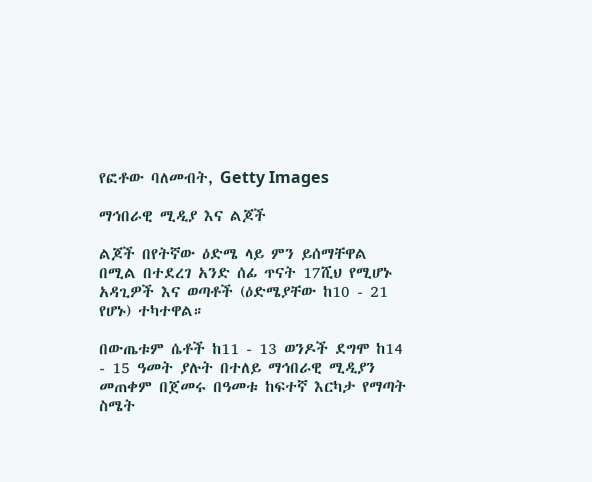የፎቶው ባለመብት, Getty Images

ማኅበራዊ ሚዲያ እና ልጆች

ልጆች በየትኛው ዕድሜ ላይ ምን ይሰማቸዋል በሚል በተደረገ አንድ ሰፊ ጥናት 17ሺህ የሚሆኑ አዳጊዎች እና ወጣቶች (ዕድሜያቸው ከ10 - 21 የሆኑ) ተካተዋል።

በውጤቱም ሴቶች ከ11 - 13 ወንዶች ደግሞ ከ14 - 15 ዓመት ያሉት በተለይ ማኅበራዊ ሚዲያን መጠቀም በጀመሩ በዓመቱ ከፍተኛ እርካታ የማጣት ስሜት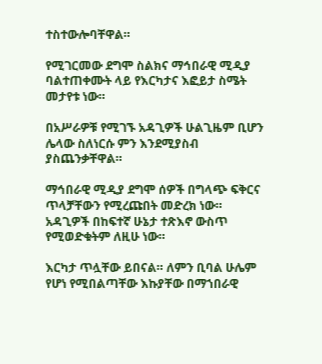ተስተውሎባቸዋል።

የሚገርመው ደግሞ ስልክና ማኅበራዊ ሚዲያ ባልተጠቀሙት ላይ የእርካታና እፎይታ ስሜት መታየቱ ነው።

በአሥራዎቹ የሚገኙ አዳጊዎች ሁልጊዜም ቢሆን ሌላው ስለነርሱ ምን እንደሚያስብ ያስጨንቃቸዋል።

ማኅበራዊ ሚዲያ ደግሞ ሰዎች በግላጭ ፍቅርና ጥላቻቸውን የሚረጩበት መድረክ ነው። አዳጊዎች በከፍተኛ ሁኔታ ተጽእኖ ውስጥ የሚወድቁትም ለዚሁ ነው።

እርካታ ጥሏቸው ይበናል። ለምን ቢባል ሁሌም የሆነ የሚበልጣቸው እኩያቸው በማኀበራዊ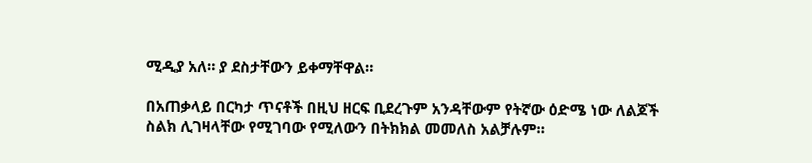ሚዲያ አለ። ያ ደስታቸውን ይቀማቸዋል።

በአጠቃላይ በርካታ ጥናቶች በዚህ ዘርፍ ቢደረጉም አንዳቸውም የትኛው ዕድሜ ነው ለልጆች ስልክ ሊገዛላቸው የሚገባው የሚለውን በትክክል መመለስ አልቻሉም።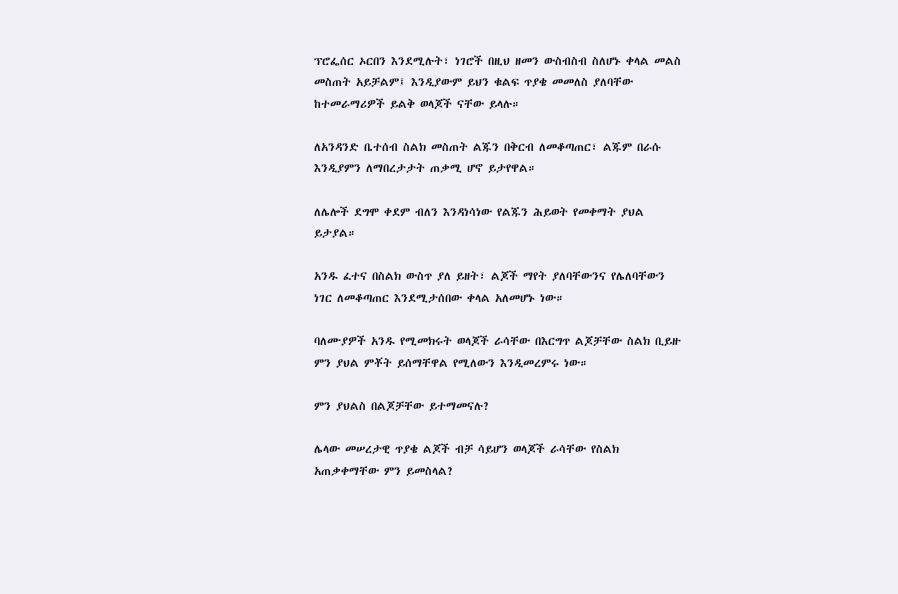ፕሮፌሰር ኦርበን እንደሚሉት፣ ነገሮች በዚህ ዘመን ውስብስብ ስለሆኑ ቀላል መልስ መስጠት አይቻልም፤ እንዲያውም ይህን ቁልፍ ጥያቄ መመለስ ያለባቸው ከተመራማሪዎች ይልቅ ወላጆች ናቸው ይላሉ።

ለአንዳንድ ቤተሰብ ስልክ መስጠት ልጁን በቅርብ ለመቆጣጠር፣ ልጁም በራሱ እንዲያምን ለማበረታታት ጠቃሚ ሆኖ ይታየዋል።

ለሌሎች ደግሞ ቀደም ብለን እንዳነሳነው የልጁን ሕይወት የመቀማት ያህል ይታያል።

አንዱ ፈተና በስልክ ውስጥ ያለ ይዘት፣ ልጆች ማየት ያለባቸውንና የሌለባቸውን ነገር ለመቆጣጠር እንደሚታሰበው ቀላል አለመሆኑ ነው።

ባለሙያዎች አንዱ የሚመክሩት ወላጆች ራሳቸው በእርግጥ ልጆቻቸው ስልክ ቢይዙ ምን ያህል ምቾት ይሰማቸዋል የሚለውን እንዲመረምሩ ነው።

ምን ያህልስ በልጆቻቸው ይተማመናሉ?

ሌላው መሠረታዊ ጥያቄ ልጆች ብቻ ሳይሆን ወላጆች ራሳቸው የስልክ አጠቃቀማቸው ምን ይመስላል?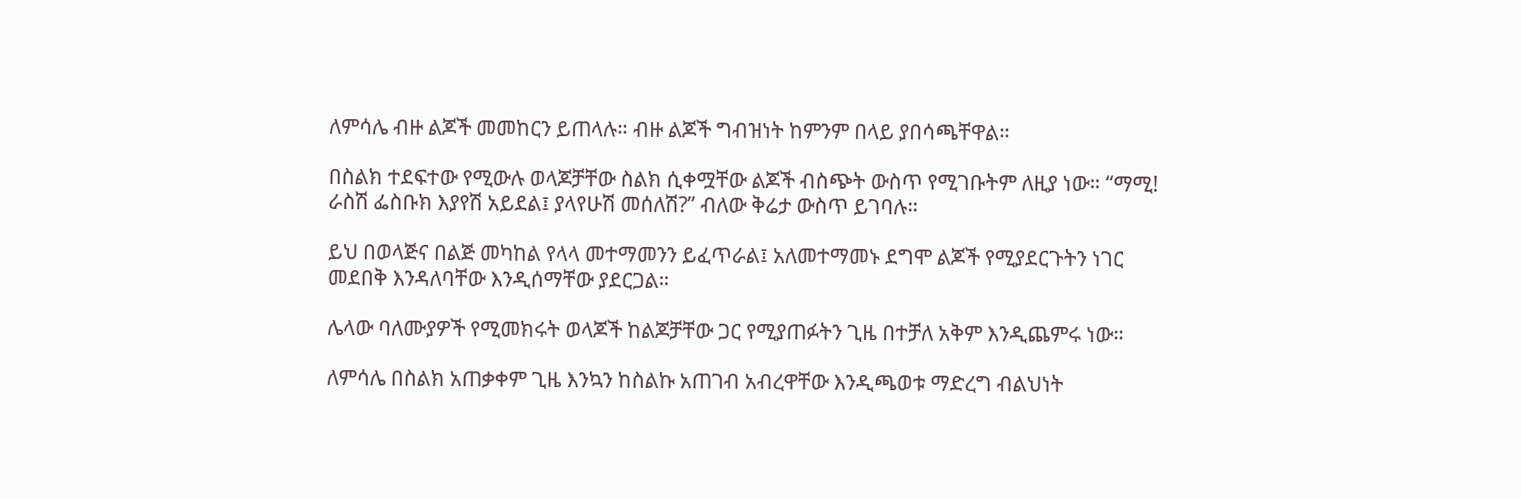ለምሳሌ ብዙ ልጆች መመከርን ይጠላሉ። ብዙ ልጆች ግብዝነት ከምንም በላይ ያበሳጫቸዋል።

በስልክ ተደፍተው የሚውሉ ወላጆቻቸው ስልክ ሲቀሟቸው ልጆች ብስጭት ውስጥ የሚገቡትም ለዚያ ነው። “ማሚ! ራስሽ ፌስቡክ እያየሽ አይደል፤ ያላየሁሽ መሰለሽ?” ብለው ቅሬታ ውስጥ ይገባሉ።

ይህ በወላጅና በልጅ መካከል የላላ መተማመንን ይፈጥራል፤ አለመተማመኑ ደግሞ ልጆች የሚያደርጉትን ነገር መደበቅ እንዳለባቸው እንዲሰማቸው ያደርጋል።

ሌላው ባለሙያዎች የሚመክሩት ወላጆች ከልጆቻቸው ጋር የሚያጠፉትን ጊዜ በተቻለ አቅም እንዲጨምሩ ነው።

ለምሳሌ በስልክ አጠቃቀም ጊዜ እንኳን ከስልኩ አጠገብ አብረዋቸው እንዲጫወቱ ማድረግ ብልህነት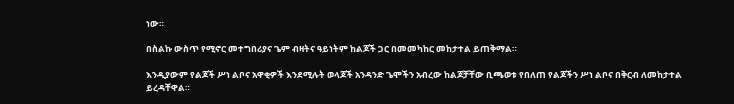ነው።

በስልኩ ውስጥ የሚኖር መተግበሪያና ጌም ብዛትና ዓይነትም ከልጆች ጋር በመመካከር መከታተል ይጠቅማል።

እንዲያውም የልጆች ሥነ ልቦና አዋቂዎች እንደሚሉት ወላጆች አንዳንድ ጌሞችን አብረው ከልጆቻቸው ቢጫወቱ የበለጠ የልጆችን ሥነ ልቦና በቅርብ ለመከታተል ይረዳቸዋል።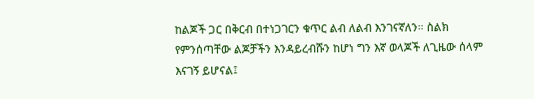ከልጆች ጋር በቅርብ በተነጋገርን ቁጥር ልብ ለልብ እንገናኛለን። ስልክ የምንሰጣቸው ልጆቻችን እንዳይረብሹን ከሆነ ግን እኛ ወላጆች ለጊዜው ሰላም እናገኝ ይሆናል፤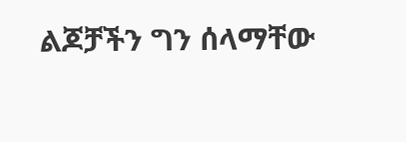ልጆቻችን ግን ሰላማቸው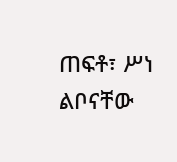ጠፍቶ፣ ሥነ ልቦናቸው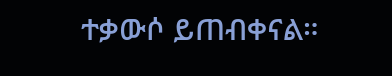ተቃውሶ ይጠብቀናል።